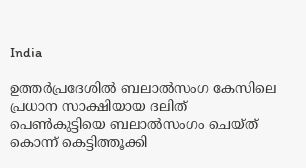India

ഉത്തര്‍പ്രദേശില്‍ ബലാല്‍സംഗ കേസിലെ പ്രധാന സാക്ഷിയായ ദലിത് പെണ്‍കുട്ടിയെ ബലാല്‍സംഗം ചെയ്ത് കൊന്ന് കെട്ടിത്തൂക്കി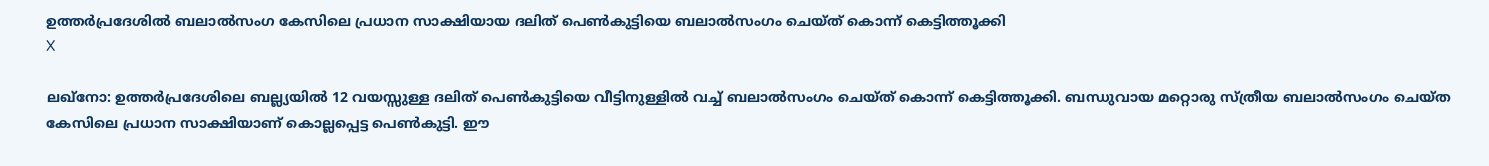ഉത്തര്‍പ്രദേശില്‍ ബലാല്‍സംഗ കേസിലെ പ്രധാന സാക്ഷിയായ ദലിത് പെണ്‍കുട്ടിയെ ബലാല്‍സംഗം ചെയ്ത് കൊന്ന് കെട്ടിത്തൂക്കി
X

ലഖ്‌നോ: ഉത്തര്‍പ്രദേശിലെ ബല്ല്യയില്‍ 12 വയസ്സുള്ള ദലിത് പെണ്‍കുട്ടിയെ വീട്ടിനുള്ളില്‍ വച്ച് ബലാല്‍സംഗം ചെയ്ത് കൊന്ന് കെട്ടിത്തൂക്കി. ബന്ധുവായ മറ്റൊരു സ്ത്രീയ ബലാല്‍സംഗം ചെയ്ത കേസിലെ പ്രധാന സാക്ഷിയാണ് കൊല്ലപ്പെട്ട പെണ്‍കുട്ടി. ഈ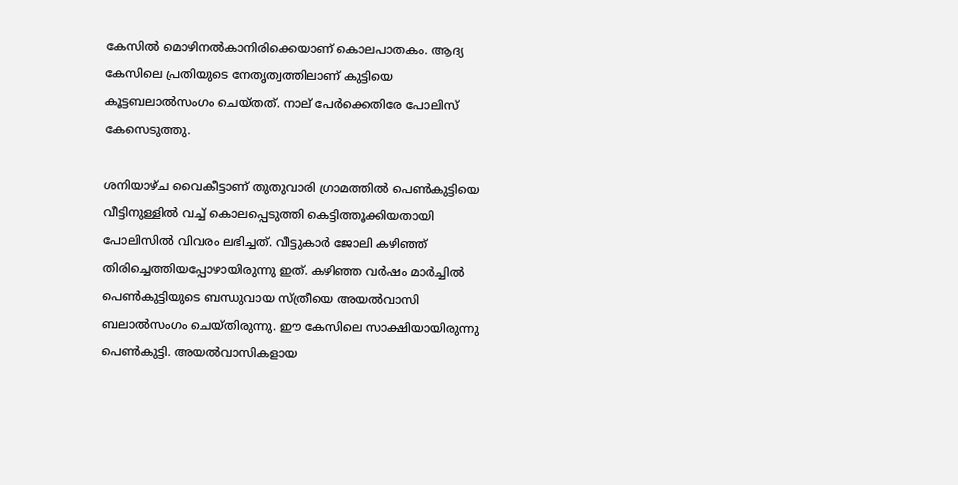കേസില്‍ മൊഴിനല്‍കാനിരിക്കെയാണ് കൊലപാതകം. ആദ്യ കേസിലെ പ്രതിയുടെ നേതൃത്വത്തിലാണ് കുട്ടിയെ കൂട്ടബലാല്‍സംഗം ചെയ്തത്. നാല് പേര്‍ക്കെതിരേ പോലിസ് കേസെടുത്തു.

ശനിയാഴ്ച വൈകീട്ടാണ് തുതുവാരി ഗ്രാമത്തില്‍ പെണ്‍കുട്ടിയെ വീട്ടിനുള്ളില്‍ വച്ച് കൊലപ്പെടുത്തി കെട്ടിത്തൂക്കിയതായി പോലിസില്‍ വിവരം ലഭിച്ചത്. വീട്ടുകാര്‍ ജോലി കഴിഞ്ഞ് തിരിച്ചെത്തിയപ്പോഴായിരുന്നു ഇത്. കഴിഞ്ഞ വര്‍ഷം മാര്‍ച്ചില്‍ പെണ്‍കുട്ടിയുടെ ബന്ധുവായ സ്ത്രീയെ അയല്‍വാസി ബലാല്‍സംഗം ചെയ്തിരുന്നു. ഈ കേസിലെ സാക്ഷിയായിരുന്നു പെണ്‍കുട്ടി. അയല്‍വാസികളായ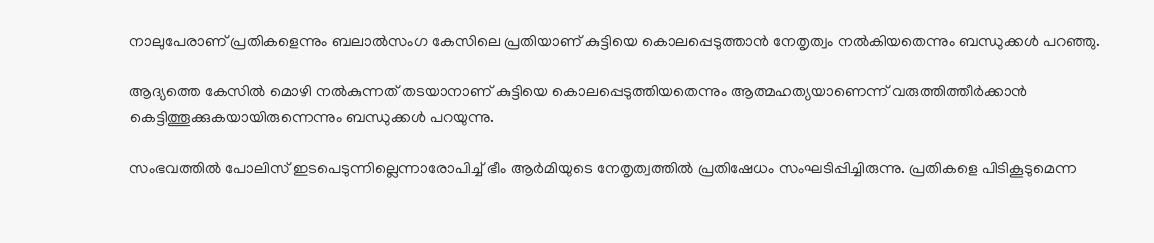നാലുപേരാണ് പ്രതികളെന്നും ബലാല്‍സംഗ കേസിലെ പ്രതിയാണ് കുട്ടിയെ കൊലപ്പെടുത്താന്‍ നേതൃത്വം നല്‍കിയതെന്നും ബന്ധുക്കള്‍ പറഞ്ഞു.

ആദ്യത്തെ കേസില്‍ മൊഴി നല്‍കുന്നത് തടയാനാണ് കുട്ടിയെ കൊലപ്പെടുത്തിയതെന്നും ആത്മഹത്യയാണെന്ന് വരുത്തിത്തീര്‍ക്കാന്‍ കെട്ടിത്തൂക്കുകയായിരുന്നെന്നും ബന്ധുക്കള്‍ പറയുന്നു.

സംഭവത്തില്‍ പോലിസ് ഇടപെടുന്നില്ലെന്നാരോപിച്ച് ഭീം ആര്‍മിയുടെ നേതൃത്വത്തില്‍ പ്രതിഷേധം സംഘടിപ്പിച്ചിരുന്നു. പ്രതികളെ പിടികൂടുമെന്ന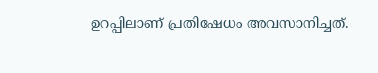ഉറപ്പിലാണ് പ്രതിഷേധം അവസാനിച്ചത്.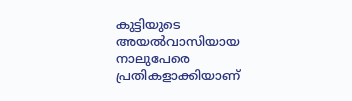കുട്ടിയുടെ അയല്‍വാസിയായ നാലുപേരെ പ്രതികളാക്കിയാണ്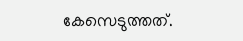കേസെടുത്തത്.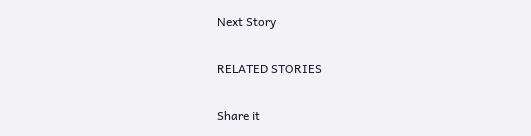Next Story

RELATED STORIES

Share it